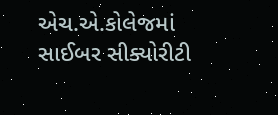એચ.એ.કોલેજમાં સાઈબર સીક્યોરીટી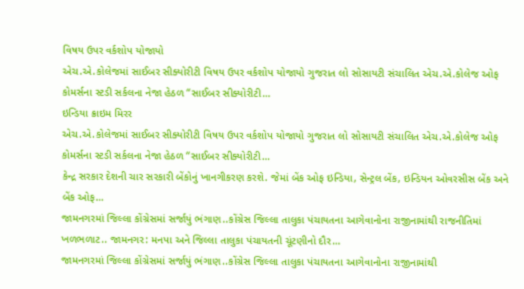વિષય ઉપર વર્કશોપ યોજાયો
એચ.એ.કોલેજમાં સાઈબર સીક્યોરીટી વિષય ઉપર વર્કશોપ યોજાયો ગુજરાત લો સોસાયટી સંચાલિત એચ.એ.કોલેજ ઓફ કોમર્સના સ્ટડી સર્કલના નેજા હેઠળ “સાઈબર સીક્યોરીટી…
ઇન્ડિયા ક્રાઇમ મિરર
એચ.એ.કોલેજમાં સાઈબર સીક્યોરીટી વિષય ઉપર વર્કશોપ યોજાયો ગુજરાત લો સોસાયટી સંચાલિત એચ.એ.કોલેજ ઓફ કોમર્સના સ્ટડી સર્કલના નેજા હેઠળ “સાઈબર સીક્યોરીટી…
કેન્દ્ર સરકાર દેશની ચાર સરકારી બેંકોનું ખાનગીકરણ કરશે. જેમાં બેંક ઓફ ઇન્ડિયા, સેન્ટ્રલ બેંક, ઇન્ડિયન ઓવરસીસ બેંક અને બેંક ઓફ…
જામનગરમાં જિલ્લા કોંગ્રેસમાં સર્જાયું ભંગાણ..કોંગ્રેસ જિલ્લા તાલુકા પંચાયતના આગેવાનોના રાજીનામાંથી રાજનીતિમાં ખળભળાટ.. જામનગર: મનપા અને જિલ્લા તાલુકા પંચાયતની ચૂંટણીનો દૌર…
જામનગરમાં જિલ્લા કોંગ્રેસમાં સર્જાયું ભંગાણ..કોંગ્રેસ જિલ્લા તાલુકા પંચાયતના આગેવાનોના રાજીનામાંથી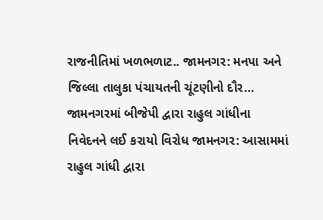રાજનીતિમાં ખળભળાટ.. જામનગર: મનપા અને જિલ્લા તાલુકા પંચાયતની ચૂંટણીનો દૌર…
જામનગરમાં બીજેપી દ્વારા રાહુલ ગાંધીના નિવેદનને લઈ કરાયો વિરોધ જામનગર: આસામમાં રાહુલ ગાંધી દ્વારા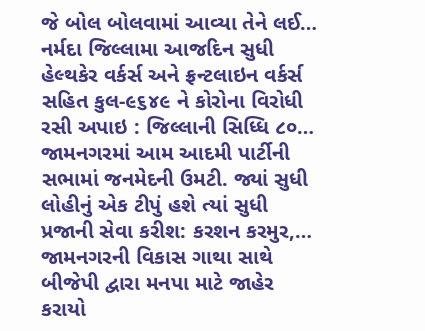જે બોલ બોલવામાં આવ્યા તેને લઈ…
નર્મદા જિલ્લામા આજદિન સુધી હેલ્થકેર વર્કર્સ અને ફ્રન્ટલાઇન વર્કર્સ સહિત કુલ-૯૬૪૯ ને કોરોના વિરોધી રસી અપાઇ : જિલ્લાની સિધ્ધિ ૮૦…
જામનગરમાં આમ આદમી પાર્ટીની સભામાં જનમેદની ઉમટી. જ્યાં સુધી લોહીનું એક ટીપું હશે ત્યાં સુધી પ્રજાની સેવા કરીશ: કરશન કરમુર,…
જામનગરની વિકાસ ગાથા સાથે બીજેપી દ્વારા મનપા માટે જાહેર કરાયો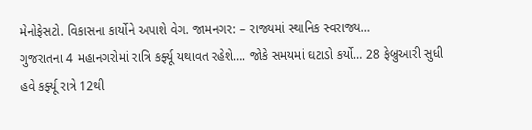મેનોફેસટો. વિકાસના કાર્યોને અપાશે વેગ. જામનગર: – રાજ્યમાં સ્થાનિક સ્વરાજ્ય…
ગુજરાતના 4 મહાનગરોમાં રાત્રિ કર્ફ્યૂ યથાવત રહેશે…. જોકે સમયમાં ઘટાડો કર્યો… 28 ફેબ્રુઆરી સુધી હવે કર્ફ્યૂ રાત્રે 12થી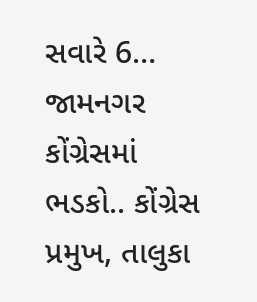સવારે 6…
જામનગર કોંગ્રેસમાં ભડકો.. કોંગ્રેસ પ્રમુખ, તાલુકા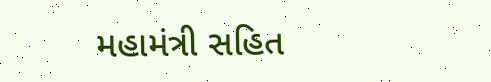મહામંત્રી સહિત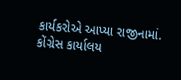કાર્યકરોએ આપ્યા રાજીનામાં. કોંગ્રેસ કાર્યાલય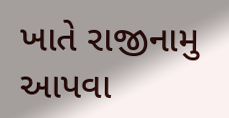ખાતે રાજીનામુ આપવા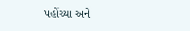પહોંચ્યા અને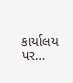કાર્યાલય પર…